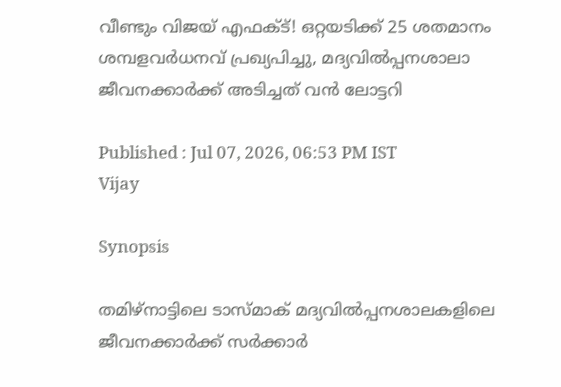വീണ്ടും വിജയ് എഫക്ട്! ഒറ്റയടിക്ക് 25 ശതമാനം ശമ്പളവർധനവ് പ്രഖ്യപിച്ചു, മദ്യവിൽപ്പനശാലാ ജീവനക്കാർക്ക് അടിച്ചത് വൻ ലോട്ടറി

Published : Jul 07, 2026, 06:53 PM IST
Vijay

Synopsis

തമിഴ്‌നാട്ടിലെ ടാസ്മാക് മദ്യവിൽപ്പനശാലകളിലെ ജീവനക്കാർക്ക് സർക്കാർ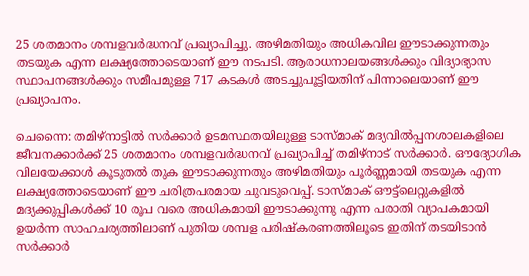25 ശതമാനം ശമ്പളവർദ്ധനവ് പ്രഖ്യാപിച്ചു. അഴിമതിയും അധികവില ഈടാക്കുന്നതും തടയുക എന്ന ലക്ഷ്യത്തോടെയാണ് ഈ നടപടി. ആരാധനാലയങ്ങൾക്കും വിദ്യാഭ്യാസ സ്ഥാപനങ്ങൾക്കും സമീപമുള്ള 717 കടകൾ അടച്ചുപൂട്ടിയതിന് പിന്നാലെയാണ് ഈ പ്രഖ്യാപനം.

ചെന്നൈ: തമിഴ്‌നാട്ടിൽ സർക്കാർ ഉടമസ്ഥതയിലുള്ള ടാസ്മാക് മദ്യവിൽപ്പനശാലകളിലെ ജീവനക്കാർക്ക് 25 ശതമാനം ശമ്പളവർദ്ധനവ് പ്രഖ്യാപിച്ച് തമിഴ്‌നാട് സർക്കാർ. ഔദ്യോഗിക വിലയേക്കാൾ കൂടുതൽ തുക ഈടാക്കുന്നതും അഴിമതിയും പൂർണ്ണമായി തടയുക എന്ന ലക്ഷ്യത്തോടെയാണ് ഈ ചരിത്രപരമായ ചുവടുവെപ്പ്. ടാസ്മാക് ഔട്ട്‌ലെറ്റുകളിൽ മദ്യക്കുപ്പികൾക്ക് 10 രൂപ വരെ അധികമായി ഈടാക്കുന്നു എന്ന പരാതി വ്യാപകമായി ഉയർന്ന സാഹചര്യത്തിലാണ് പുതിയ ശമ്പള പരിഷ്കരണത്തിലൂടെ ഇതിന് തടയിടാൻ സർക്കാർ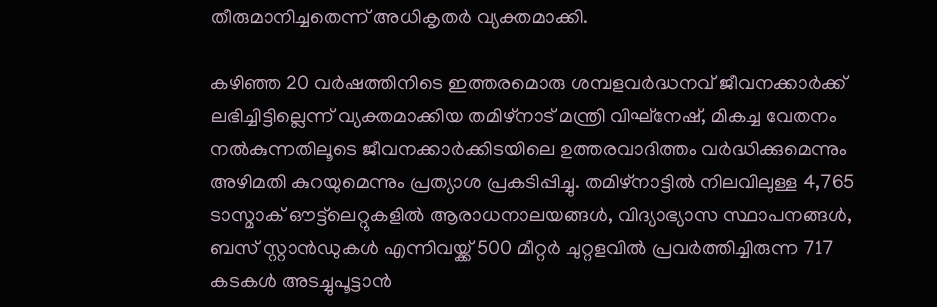തീരുമാനിച്ചതെന്ന് അധികൃതർ വ്യക്തമാക്കി.

കഴിഞ്ഞ 20 വർഷത്തിനിടെ ഇത്തരമൊരു ശമ്പളവർദ്ധനവ് ജീവനക്കാർക്ക് ലഭിച്ചിട്ടില്ലെന്ന് വ്യക്തമാക്കിയ തമിഴ്‌നാട് മന്ത്രി വിഘ്നേഷ്, മികച്ച വേതനം നൽകുന്നതിലൂടെ ജീവനക്കാർക്കിടയിലെ ഉത്തരവാദിത്തം വർദ്ധിക്കുമെന്നും അഴിമതി കുറയുമെന്നും പ്രത്യാശ പ്രകടിപ്പിച്ചു. തമിഴ്‌നാട്ടിൽ നിലവിലുള്ള 4,765 ടാസ്മാക് ഔട്ട്‌ലെറ്റുകളിൽ ആരാധനാലയങ്ങൾ, വിദ്യാഭ്യാസ സ്ഥാപനങ്ങൾ, ബസ് സ്റ്റാൻഡുകൾ എന്നിവയ്ക്ക് 500 മീറ്റർ ചുറ്റളവിൽ പ്രവർത്തിച്ചിരുന്ന 717 കടകൾ അടച്ചുപൂട്ടാൻ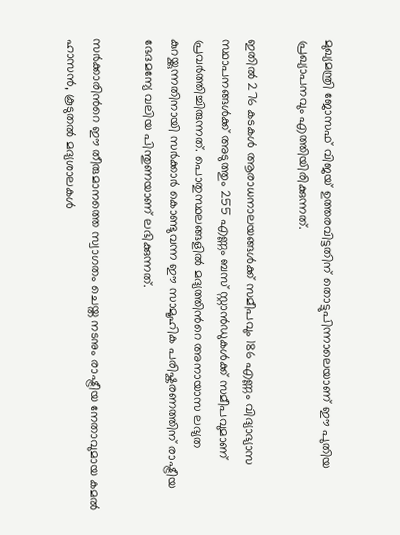മുഖ്യമന്ത്രി ജോസഫ് വിജയ് ഉത്തരവിട്ടതിന് തൊട്ടുപിന്നാലെയാണ് ഈ പുതിയ പ്രഖ്യാപനവും എത്തിയിരിക്കുന്നത്.

ഇതിൽ 276 കടകൾ ആരാധനാലയങ്ങൾക്ക് സമീപവും 186 എണ്ണം വിദ്യാഭ്യാസ സ്ഥാപനങ്ങൾക്ക് അടുത്തും 255 എണ്ണം ബസ് സ്റ്റാൻഡുകൾക്ക് സമീപവുമാണ് പ്രവർത്തിച്ചിരുന്നത്. പൊതുസ്ഥലങ്ങളിൽ മദ്യത്തിന്‍റെ അനായാസ ലഭ്യത കുറയ്ക്കുന്നതിനായി സർക്കാർ കൊണ്ടുവന്ന ഈ സാമൂഹിക പരിഷ്കരണത്തിന് രാഷ്ട്രീയ ഭേദമന്യേ വലിയ പിന്തുണയാണ് ലഭിക്കുന്നത്.

സർക്കാരിന്‍റെ ഈ തീരുമാനത്തെ സ്വാഗതം ചെയ്ത നടനും രാഷ്ട്രീയ നേതാവുമായ കമൽ ഹാസൻ, കൂടുതൽ മദ്യശാലകൾ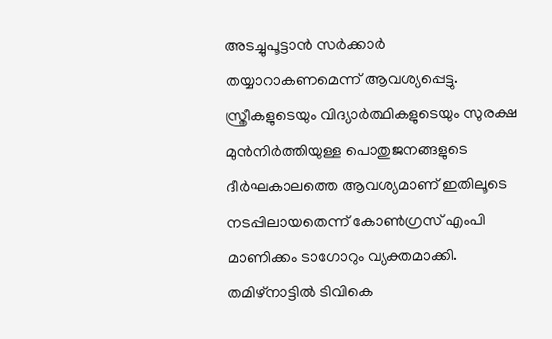അടച്ചുപൂട്ടാൻ സർക്കാർ തയ്യാറാകണമെന്ന് ആവശ്യപ്പെട്ടു. സ്ത്രീകളുടെയും വിദ്യാർത്ഥികളുടെയും സുരക്ഷ മുൻനിർത്തിയുള്ള പൊതുജനങ്ങളുടെ ദീർഘകാലത്തെ ആവശ്യമാണ് ഇതിലൂടെ നടപ്പിലായതെന്ന് കോൺഗ്രസ് എംപി മാണിക്കം ടാഗോറും വ്യക്തമാക്കി. തമിഴ്‌നാട്ടിൽ ടിവികെ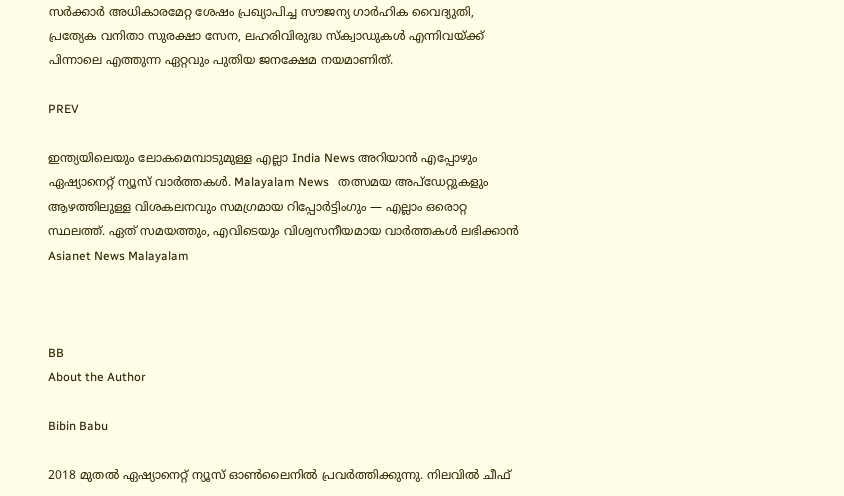സർക്കാർ അധികാരമേറ്റ ശേഷം പ്രഖ്യാപിച്ച സൗജന്യ ഗാർഹിക വൈദ്യുതി, പ്രത്യേക വനിതാ സുരക്ഷാ സേന, ലഹരിവിരുദ്ധ സ്ക്വാഡുകൾ എന്നിവയ്ക്ക് പിന്നാലെ എത്തുന്ന ഏറ്റവും പുതിയ ജനക്ഷേമ നയമാണിത്.

PREV

ഇന്ത്യയിലെയും ലോകമെമ്പാടുമുള്ള എല്ലാ India News അറിയാൻ എപ്പോഴും ഏഷ്യാനെറ്റ് ന്യൂസ് വാർത്തകൾ. Malayalam News   തത്സമയ അപ്‌ഡേറ്റുകളും ആഴത്തിലുള്ള വിശകലനവും സമഗ്രമായ റിപ്പോർട്ടിംഗും — എല്ലാം ഒരൊറ്റ സ്ഥലത്ത്. ഏത് സമയത്തും, എവിടെയും വിശ്വസനീയമായ വാർത്തകൾ ലഭിക്കാൻ Asianet News Malayalam



BB
About the Author

Bibin Babu

2018 മുതല്‍ ഏഷ്യാനെറ്റ് ന്യൂസ് ഓണ്‍ലൈനില്‍ പ്രവര്‍ത്തിക്കുന്നു. നിലവില്‍ ചീഫ്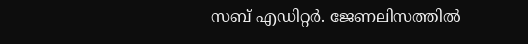സബ് എഡിറ്റർ. ജേണലിസത്തില്‍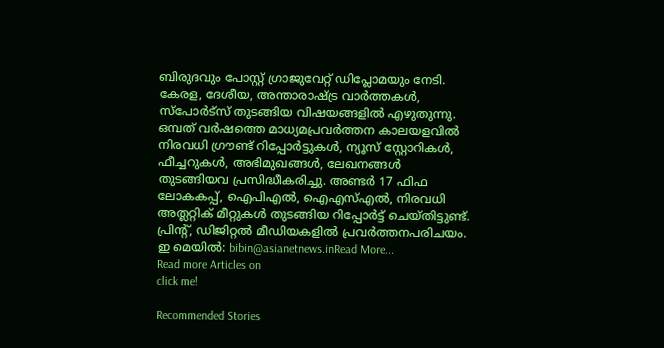ബിരുദവും പോസ്റ്റ് ഗ്രാജുവേറ്റ് ഡിപ്ലോമയും നേടി. കേരള, ദേശീയ, അന്താരാഷ്ട്ര വാര്‍ത്തകള്‍, സ്പോര്‍ട്സ് തുടങ്ങിയ വിഷയങ്ങളില്‍ എഴുതുന്നു. ഒമ്പത് വര്‍ഷത്തെ മാധ്യമപ്രവര്‍ത്തന കാലയളവില്‍ നിരവധി ഗ്രൗണ്ട് റിപ്പോര്‍ട്ടുകള്‍, ന്യൂസ് സ്റ്റോറികള്‍, ഫീച്ചറുകള്‍, അഭിമുഖങ്ങള്‍, ലേഖനങ്ങള്‍ തുടങ്ങിയവ പ്രസിദ്ധീകരിച്ചു. അണ്ടര്‍ 17 ഫിഫ ലോകകപ്പ്, ഐപിഎൽ, ഐഎസ്എൽ, നിരവധി അത്ലറ്റിക് മീറ്റുകൾ തുടങ്ങിയ റിപ്പോര്‍ട്ട് ചെയ്തിട്ടുണ്ട്. പ്രിന്‍റ്, ഡിജിറ്റല്‍ മീഡിയകളില്‍ പ്രവര്‍ത്തനപരിചയം. ഇ മെയില്‍: bibin@asianetnews.inRead More...
Read more Articles on
click me!

Recommended Stories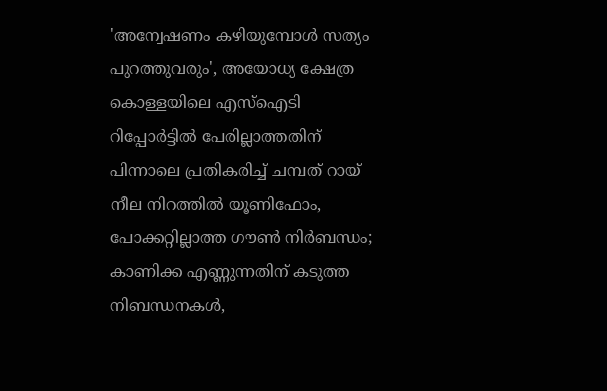'അന്വേഷണം കഴിയുമ്പോൾ സത്യം പുറത്തുവരും', അയോധ്യ ക്ഷേത്ര കൊള്ളയിലെ എസ്ഐടി റിപ്പോർട്ടിൽ പേരില്ലാത്തതിന് പിന്നാലെ പ്രതികരിച്ച് ചമ്പത് റായ്
നീല നിറത്തിൽ യൂണിഫോം, പോക്കറ്റില്ലാത്ത ഗൗൺ നിർബന്ധം; കാണിക്ക എണ്ണുന്നതിന് കടുത്ത നിബന്ധനകൾ,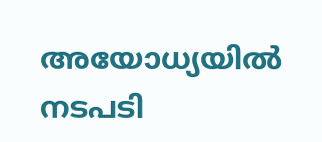അയോധ്യയിൽ നടപടി